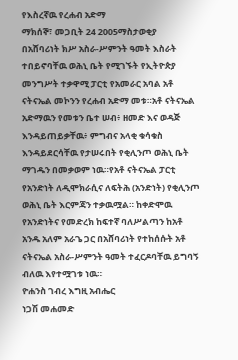የእስረኛዉ የረሐብ አድማ
ማክሰኞ፣ መጋቢት 24 2005ማስታወቂያ
በአሸባሪነት ክሥ አስራ-ሥምንት ዓመት እስራት ተበይኖባቸዉ ወሕኒ ቤት የሚገኙት የኢትዮጵያ መንግሥት ተቃዋሚ ፓርቲ የአመራር አባል አቶ ናትናኤል መኮንን የረሐብ አድማ መቱ።አቶ ናትናኤል አድማዉን የመቱን ቤተ ሠብ፥ ዘመድ እና ወዳጅ እንዳይጠይቃቸዉ፥ ምግብና አላቂ ቁሳቁስ እንዳይደርሳቸዉ የታሠሩበት የቂሊንጦ ወሕኒ ቤት ማገዱን በመቃወም ነዉ።የአቶ ናትናኤል ፓርቲ የአንድነት ለዲሞክራሲና ለፍትሕ (አንድነት) የቂሊንጦ ወሕኒ ቤት እርምጃን ተቃዉሟል። ከቀድሞዉ የአንድነትና የመድረክ ከፍተኛ ባለሥልጣን ከአቶ አንዱ አለም አራጌ ጋር በአሸባሪነት የተከሰሱት አቶ ናትናኤል አስራ-ሥምንት ዓመት ተፈርዶባቸዉ ይግባኝ ብለዉ እየተሟገቱ ነዉ።
ዮሐንስ ገብረ እግዚ አብሔር
ነጋሽ መሐመድ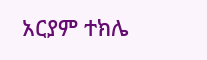አርያም ተክሌ